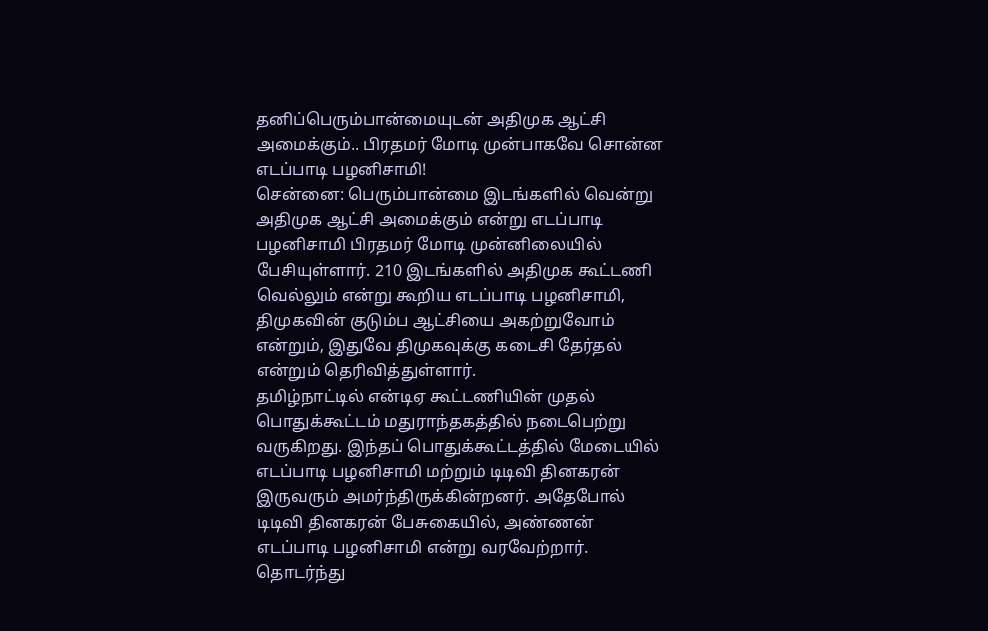தனிப்பெரும்பான்மையுடன் அதிமுக ஆட்சி அமைக்கும்.. பிரதமர் மோடி முன்பாகவே சொன்ன எடப்பாடி பழனிசாமி!
சென்னை: பெரும்பான்மை இடங்களில் வென்று அதிமுக ஆட்சி அமைக்கும் என்று எடப்பாடி பழனிசாமி பிரதமர் மோடி முன்னிலையில் பேசியுள்ளார். 210 இடங்களில் அதிமுக கூட்டணி வெல்லும் என்று கூறிய எடப்பாடி பழனிசாமி, திமுகவின் குடும்ப ஆட்சியை அகற்றுவோம் என்றும், இதுவே திமுகவுக்கு கடைசி தேர்தல் என்றும் தெரிவித்துள்ளார்.
தமிழ்நாட்டில் என்டிஏ கூட்டணியின் முதல் பொதுக்கூட்டம் மதுராந்தகத்தில் நடைபெற்று வருகிறது. இந்தப் பொதுக்கூட்டத்தில் மேடையில் எடப்பாடி பழனிசாமி மற்றும் டிடிவி தினகரன் இருவரும் அமர்ந்திருக்கின்றனர். அதேபோல் டிடிவி தினகரன் பேசுகையில், அண்ணன் எடப்பாடி பழனிசாமி என்று வரவேற்றார். தொடர்ந்து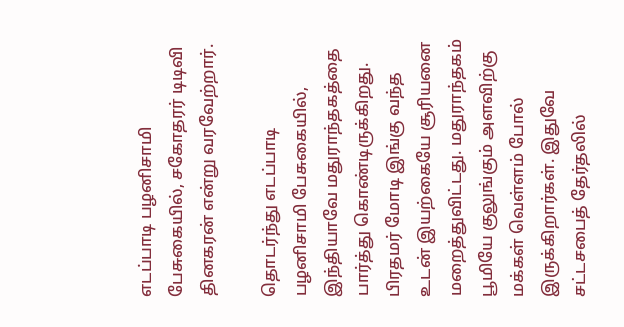எடப்பாடி பழனிசாமி பேசுகையில், சகோதரர் டிடிவி தினகரன் என்று வரவேற்றார்.

தொடர்ந்து எடப்பாடி பழனிசாமி பேசுகையில், இந்தியாவே மதுராந்தகத்தை பார்த்து கொண்டிருக்கிறது. பிரதமர் மோடி இங்கு வந்த உடன் இயற்கையே சூரியனை மறைத்துவிட்டது. மதுராந்தகம் பூமியே குலுங்கும் அளவிற்கு மக்கள் வெள்ளம் போல் இருக்கிறார்கள். இதுவே சட்டசபைத் தேர்தலில்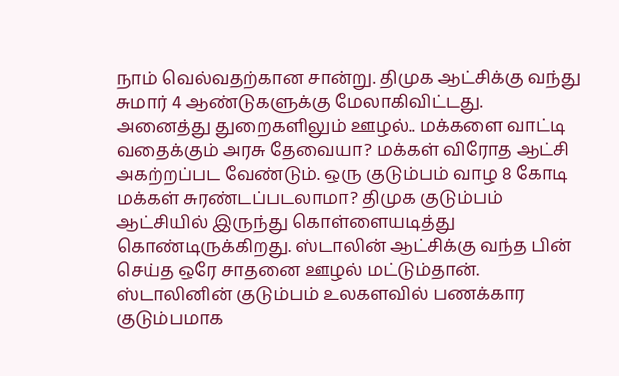நாம் வெல்வதற்கான சான்று. திமுக ஆட்சிக்கு வந்து சுமார் 4 ஆண்டுகளுக்கு மேலாகிவிட்டது.
அனைத்து துறைகளிலும் ஊழல்.. மக்களை வாட்டி வதைக்கும் அரசு தேவையா? மக்கள் விரோத ஆட்சி அகற்றப்பட வேண்டும். ஒரு குடும்பம் வாழ 8 கோடி மக்கள் சுரண்டப்படலாமா? திமுக குடும்பம் ஆட்சியில் இருந்து கொள்ளையடித்து கொண்டிருக்கிறது. ஸ்டாலின் ஆட்சிக்கு வந்த பின் செய்த ஒரே சாதனை ஊழல் மட்டும்தான். ஸ்டாலினின் குடும்பம் உலகளவில் பணக்கார குடும்பமாக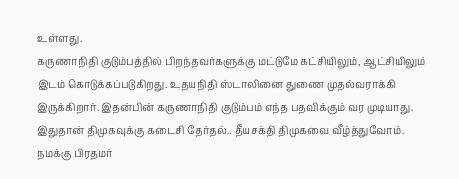உள்ளது.
கருணாநிதி குடும்பத்தில் பிறந்தவர்களுக்கு மட்டுமே கட்சியிலும், ஆட்சியிலும் இடம் கொடுக்கப்படுகிறது. உதயநிதி ஸ்டாலினை துணை முதல்வராக்கி இருக்கிறார். இதன்பின் கருணாநிதி குடும்பம் எந்த பதவிக்கும் வர முடியாது. இதுதான் திமுகவுக்கு கடைசி தேர்தல்.. தீயசக்தி திமுகவை வீழ்த்துவோம். நமக்கு பிரதமர்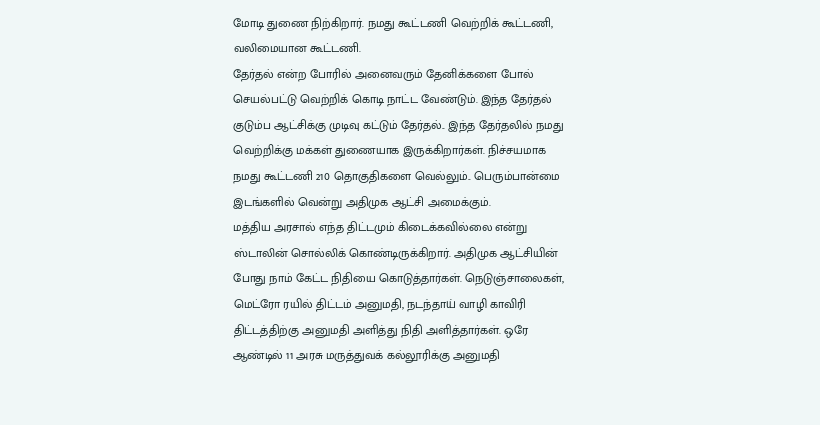மோடி துணை நிற்கிறார். நமது கூட்டணி வெற்றிக் கூட்டணி, வலிமையான கூட்டணி.
தேர்தல் என்ற போரில் அனைவரும் தேனிக்களை போல் செயல்பட்டு வெற்றிக் கொடி நாட்ட வேண்டும். இந்த தேர்தல் குடும்ப ஆட்சிக்கு முடிவு கட்டும் தேர்தல்.. இந்த தேர்தலில் நமது வெற்றிக்கு மக்கள் துணையாக இருக்கிறார்கள். நிச்சயமாக நமது கூட்டணி 210 தொகுதிகளை வெல்லும்.. பெரும்பான்மை இடங்களில் வென்று அதிமுக ஆட்சி அமைக்கும்.
மத்திய அரசால் எந்த திட்டமும் கிடைக்கவில்லை என்று ஸ்டாலின் சொல்லிக் கொண்டிருக்கிறார். அதிமுக ஆட்சியின் போது நாம் கேட்ட நிதியை கொடுத்தார்கள். நெடுஞ்சாலைகள், மெட்ரோ ரயில் திட்டம் அனுமதி, நடந்தாய் வாழி காவிரி திட்டத்திற்கு அனுமதி அளித்து நிதி அளித்தார்கள். ஒரே ஆண்டில் 11 அரசு மருத்துவக் கல்லூரிக்கு அனுமதி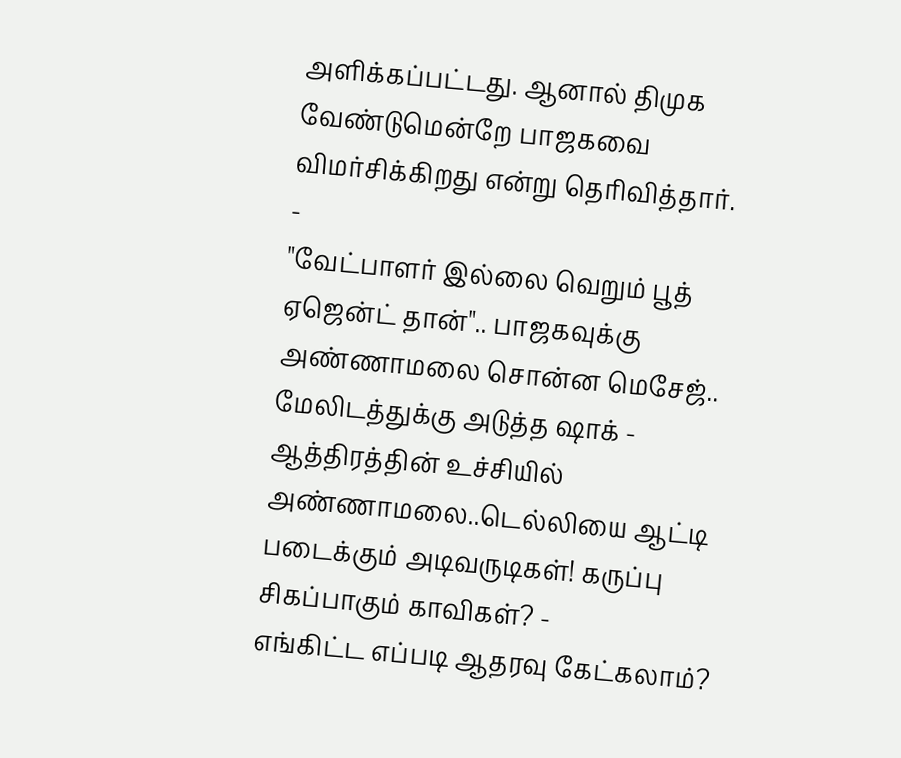அளிக்கப்பட்டது. ஆனால் திமுக வேண்டுமென்றே பாஜகவை விமர்சிக்கிறது என்று தெரிவித்தார்.
-
"வேட்பாளர் இல்லை வெறும் பூத் ஏஜென்ட் தான்".. பாஜகவுக்கு அண்ணாமலை சொன்ன மெசேஜ்.. மேலிடத்துக்கு அடுத்த ஷாக் -
ஆத்திரத்தின் உச்சியில் அண்ணாமலை..டெல்லியை ஆட்டி படைக்கும் அடிவருடிகள்! கருப்பு சிகப்பாகும் காவிகள்? -
எங்கிட்ட எப்படி ஆதரவு கேட்கலாம்?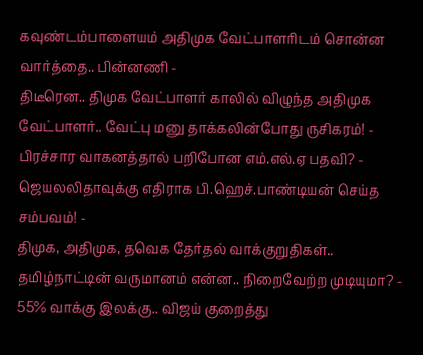கவுண்டம்பாளையம் அதிமுக வேட்பாளரிடம் சொன்ன வார்த்தை.. பின்னணி -
திடீரென.. திமுக வேட்பாளர் காலில் விழுந்த அதிமுக வேட்பாளர்.. வேட்பு மனு தாக்கலின்போது ருசிகரம்! -
பிரச்சார வாகனத்தால் பறிபோன எம்.எல்.ஏ பதவி? - ஜெயலலிதாவுக்கு எதிராக பி.ஹெச்.பாண்டியன் செய்த சம்பவம்! -
திமுக, அதிமுக, தவெக தேர்தல் வாக்குறுதிகள்.. தமிழ்நாட்டின் வருமானம் என்ன.. நிறைவேற்ற முடியுமா? -
55% வாக்கு இலக்கு.. விஜய் குறைத்து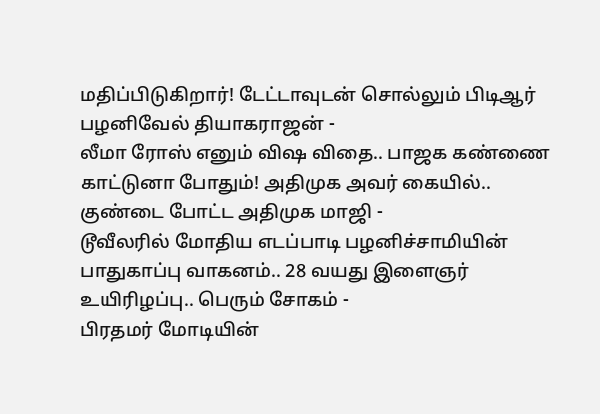மதிப்பிடுகிறார்! டேட்டாவுடன் சொல்லும் பிடிஆர் பழனிவேல் தியாகராஜன் -
லீமா ரோஸ் எனும் விஷ விதை.. பாஜக கண்ணை காட்டுனா போதும்! அதிமுக அவர் கையில்.. குண்டை போட்ட அதிமுக மாஜி -
டூவீலரில் மோதிய எடப்பாடி பழனிச்சாமியின் பாதுகாப்பு வாகனம்.. 28 வயது இளைஞர் உயிரிழப்பு.. பெரும் சோகம் -
பிரதமர் மோடியின்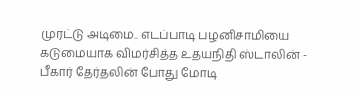முரட்டு அடிமை.. எடப்பாடி பழனிசாமியை கடுமையாக விமர்சித்த உதயநிதி ஸ்டாலின் -
பீகார் தேர்தலின் போது மோடி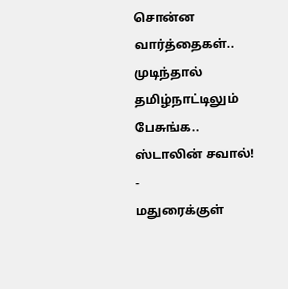சொன்ன வார்த்தைகள்.. முடிந்தால் தமிழ்நாட்டிலும் பேசுங்க.. ஸ்டாலின் சவால்! -
மதுரைக்குள்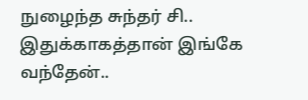நுழைந்த சுந்தர் சி.. இதுக்காகத்தான் இங்கே வந்தேன்..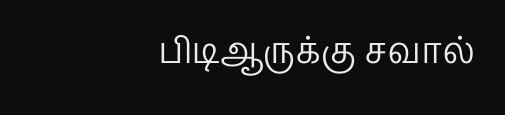பிடிஆருக்கு சவால்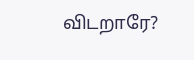விடறாரே?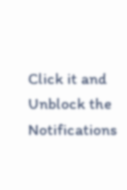Click it and Unblock the Notifications